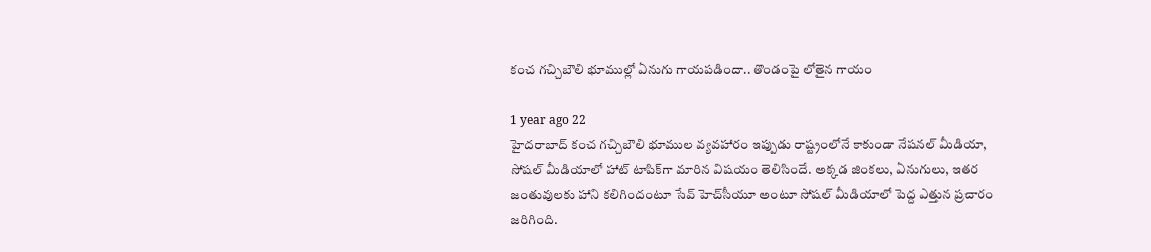కంచ గచ్చిబౌలి భూముల్లో ఏనుగు గాయపడిందా.. తొండంపై లోతైన గాయం

1 year ago 22
హైదరాబాద్ కంచ గచ్చిబౌలి భూముల వ్యవహారం ఇప్పుడు రాష్ట్రంలోనే కాకుండా నేషనల్ మీడియా, సోషల్ మీడియాలో హాట్ టాపిక్‌గా మారిన విషయం తెలిసిందే. అక్కడ జింకలు, ఏనుగులు, ఇతర జంతువులకు హాని కలిగిందంటూ సేవ్‌ హెచ్‌సీయూ అంటూ సోషల్ మీడియాలో పెద్ద ఎత్తున ప్రచారం జరిగింది.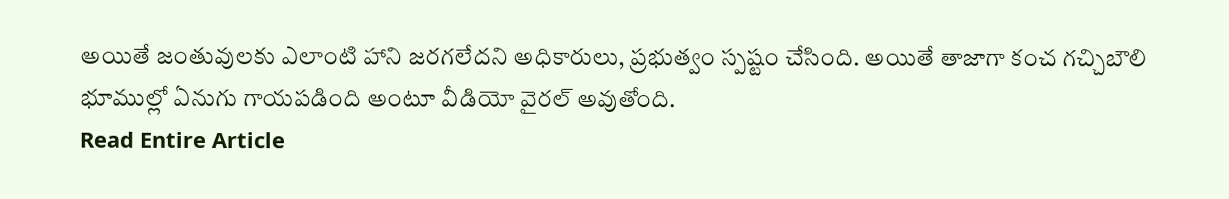అయితే జంతువులకు ఎలాంటి హాని జరగలేదని అధికారులు, ప్రభుత్వం స్పష్టం చేసింది. అయితే తాజాగా కంచ గచ్చిబౌలి భూముల్లో ఏనుగు గాయపడింది అంటూ వీడియో వైరల్ అవుతోంది.
Read Entire Article